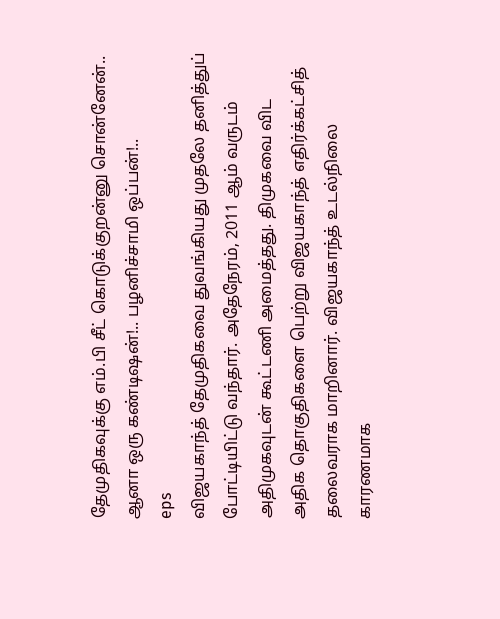தேமுதிகவுக்கு எம்.பி சீட் கொடுக்குறன்னு சொன்னேன்.. ஆனா ஒரு கண்டிஷன்!.. பழனிச்சாமி ஒப்பன்!..
eps
விஜயகாந்த் தேமுதிகவை துவங்கியது முதலே தனித்துப் போட்டியிட்டு வந்தார். அதேநேரம், 2011 ஆம் வருடம் அதிமுகவுடன் கூட்டணி அமைத்தது. திமுகவை விட அதிக தொகுதிகளை பெற்று விஜயகாந்த் எதிர்க்கட்சித் தலைவராக மாறினார். விஜயகாந்த் உடல்நிலை காரணமாக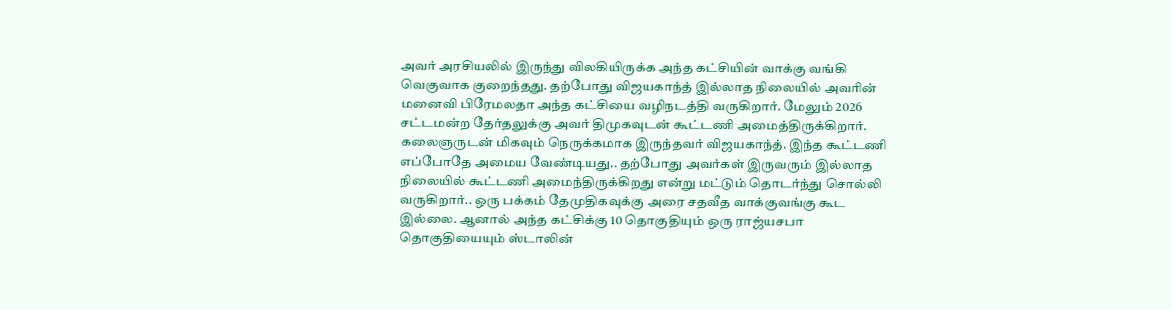அவர் அரசியலில் இருந்து விலகியிருக்க அந்த கட்சியின் வாக்கு வங்கி வெகுவாக குறைந்தது. தற்போது விஜயகாந்த் இல்லாத நிலையில் அவரின் மனைவி பிரேமலதா அந்த கட்சியை வழிநடத்தி வருகிறார். மேலும் 2026 சட்டமன்ற தேர்தலுக்கு அவர் திமுகவுடன் கூட்டணி அமைத்திருக்கிறார்.
கலைஞருடன் மிகவும் நெருக்கமாக இருந்தவர் விஜயகாந்த். இந்த கூட்டணி எப்போதே அமைய வேண்டியது.. தற்போது அவர்கள் இருவரும் இல்லாத நிலையில் கூட்டணி அமைந்திருக்கிறது என்று மட்டும் தொடர்ந்து சொல்லி வருகிறார்.. ஒரு பக்கம் தேமுதிகவுக்கு அரை சதவீத வாக்குவங்கு கூட இல்லை. ஆனால் அந்த கட்சிக்கு 10 தொகுதியும் ஒரு ராஜ்யசபா தொகுதியையும் ஸ்டாலின்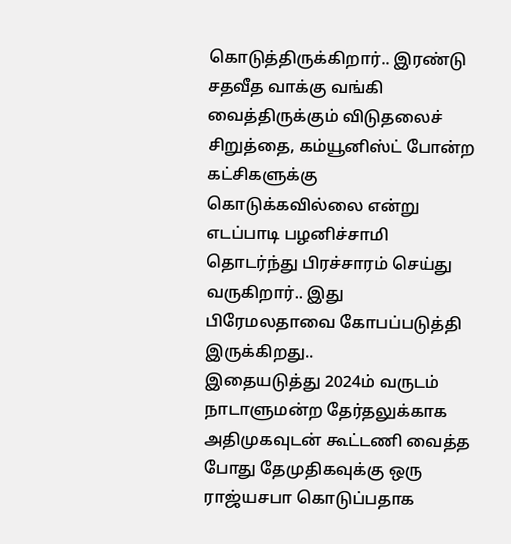கொடுத்திருக்கிறார்.. இரண்டு சதவீத வாக்கு வங்கி வைத்திருக்கும் விடுதலைச் சிறுத்தை, கம்யூனிஸ்ட் போன்ற கட்சிகளுக்கு கொடுக்கவில்லை என்று எடப்பாடி பழனிச்சாமி தொடர்ந்து பிரச்சாரம் செய்து வருகிறார்.. இது பிரேமலதாவை கோபப்படுத்தி இருக்கிறது..
இதையடுத்து 2024ம் வருடம் நாடாளுமன்ற தேர்தலுக்காக அதிமுகவுடன் கூட்டணி வைத்த போது தேமுதிகவுக்கு ஒரு ராஜ்யசபா கொடுப்பதாக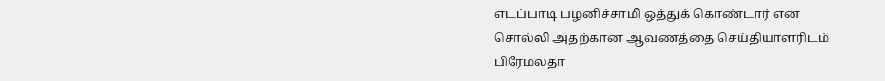எடப்பாடி பழனிச்சாமி ஒத்துக் கொண்டார் என சொல்லி அதற்கான ஆவணத்தை செய்தியாளரிடம் பிரேமலதா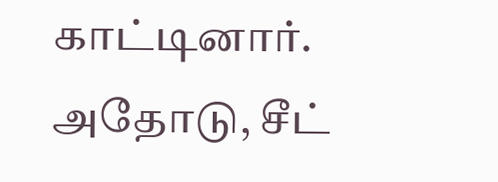காட்டினார். அதோடு, சீட்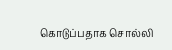கொடுப்பதாக சொல்லி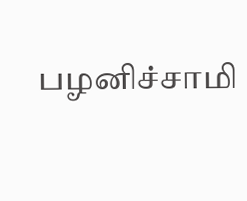பழனிச்சாமி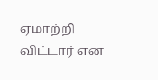ஏமாற்றி விட்டார் என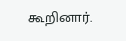கூறினார்.